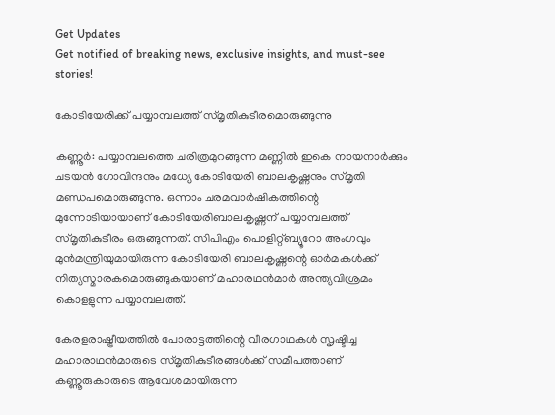Get Updates
Get notified of breaking news, exclusive insights, and must-see stories!

കോടിയേരിക്ക് പയ്യാമ്പലത്ത് സ്മൃതികുടീരമൊരുങ്ങുന്നു

കണ്ണൂര്‍: പയ്യാമ്പലത്തെ ചരിത്രമുറങ്ങുന്ന മണ്ണില്‍ ഇകെ നായനാര്‍ക്കും ചടയന്‍ ഗോവിന്ദനും മധ്യേ കോടിയേരി ബാലകൃഷ്ണനും സ്മൃതി മണ്ഡപമൊരുങ്ങുന്നു. ഒന്നാം ചരമവാര്‍ഷികത്തിന്റെ മുന്നോടിയായാണ് കോടിയേരിബാലകൃഷ്ണന് പയ്യാമ്പലത്ത് സ്മൃതികുടീരം ഒരുങ്ങുന്നത്. സിപിഎം പൊളിറ്റ്ബ്യൂറോ അംഗവും മുന്‍മന്ത്രിയുമായിരുന്ന കോടിയേരി ബാലകൃഷ്ണന്റെ ഓര്‍മകള്‍ക്ക് നിത്യസ്മാരകമൊരുങ്ങുകയാണ് മഹാരഥന്‍മാര്‍ അന്ത്യവിശ്രമം കൊളളുന്ന പയ്യാമ്പലത്ത്.

കേരളരാഷ്ട്രീയത്തില്‍ പോരാട്ടത്തിന്റെ വീരഗാഥകള്‍ സൃഷ്ടിച്ച മഹാരാഥന്‍മാരുടെ സ്മൃതികുടീരങ്ങള്‍ക്ക് സമീപത്താണ് കണ്ണൂരുകാരുടെ ആവേശമായിരുന്ന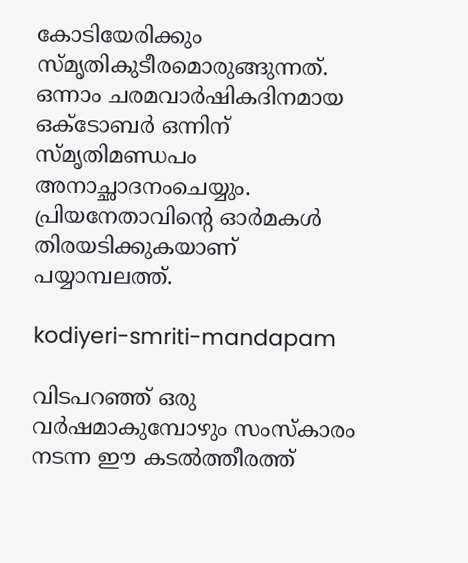കോടിയേരിക്കും സ്മൃതികുടീരമൊരുങ്ങുന്നത്. ഒന്നാം ചരമവാര്‍ഷികദിനമായ ഒക്ടോബര്‍ ഒന്നിന് സ്മൃതിമണ്ഡപം അനാച്ഛാദനംചെയ്യും. പ്രിയനേതാവിന്റെ ഓര്‍മകള്‍ തിരയടിക്കുകയാണ് പയ്യാമ്പലത്ത്.

kodiyeri-smriti-mandapam

വിടപറഞ്ഞ് ഒരു വര്‍ഷമാകുമ്പോഴും സംസ്‌കാരം നടന്ന ഈ കടല്‍ത്തീരത്ത്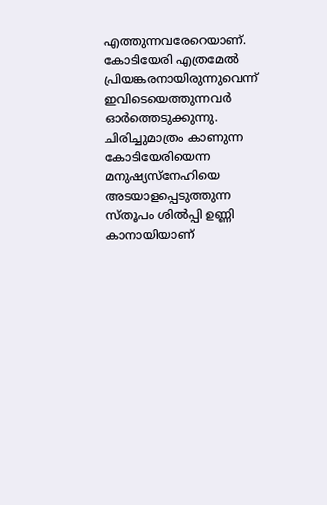എത്തുന്നവരേറെയാണ്. കോടിയേരി എത്രമേല്‍ പ്രിയങ്കരനായിരുന്നുവെന്ന് ഇവിടെയെത്തുന്നവര്‍ ഓര്‍ത്തെടുക്കുന്നു. ചിരിച്ചുമാത്രം കാണുന്ന കോടിയേരിയെന്ന മനുഷ്യസ്‌നേഹിയെ അടയാളപ്പെടുത്തുന്ന സ്തൂപം ശില്‍പ്പി ഉണ്ണി കാനായിയാണ്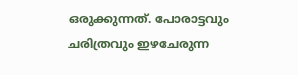ഒരുക്കുന്നത്. പോരാട്ടവും ചരിത്രവും ഇഴചേരുന്ന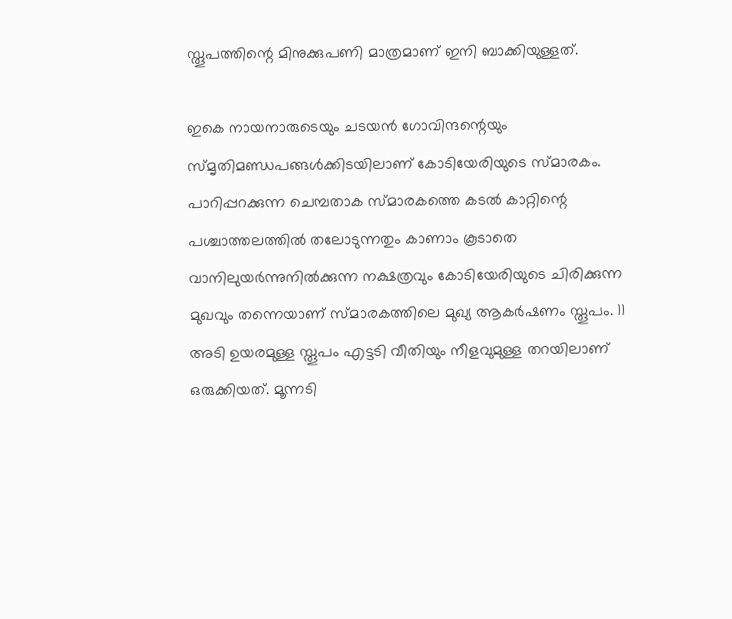സ്തൂപത്തിന്റെ മിനുക്കുപണി മാത്രമാണ് ഇനി ബാക്കിയുള്ളത്.

ഇകെ നായനാരുടെയും ചടയന്‍ ഗോവിന്ദന്റെയും സ്മൃതിമണ്ഡപങ്ങള്‍ക്കിടയിലാണ് കോടിയേരിയുടെ സ്മാരകം. പാറിപ്പറക്കുന്ന ചെമ്പതാക സ്മാരകത്തെ കടല്‍ കാറ്റിന്റെ പശ്ചാത്തലത്തില്‍ തലോടുന്നതും കാണാം കൂടാതെ വാനിലുയര്‍ന്നുനില്‍ക്കുന്ന നക്ഷത്രവും കോടിയേരിയുടെ ചിരിക്കുന്ന മുഖവും തന്നെയാണ് സ്മാരകത്തിലെ മുഖ്യ ആകര്‍ഷണം സ്തൂപം. 11 അടി ഉയരമുള്ള സ്തൂപം എട്ടടി വീതിയും നീളവുമുള്ള തറയിലാണ് ഒരുക്കിയത്. മൂന്നടി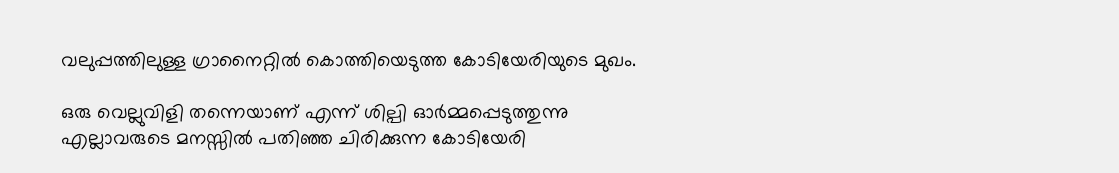വലുപ്പത്തിലുള്ള ഗ്രാനൈറ്റില്‍ കൊത്തിയെടുത്ത കോടിയേരിയുടെ മുഖം.

ഒരു വെല്ലുവിളി തന്നെയാണ് എന്ന് ശില്പി ഓര്‍മ്മപ്പെടുത്തുന്നു എല്ലാവരുടെ മനസ്സില്‍ പതിഞ്ഞ ചിരിക്കുന്ന കോടിയേരി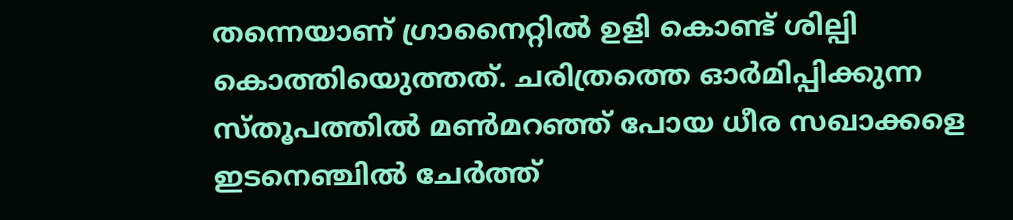തന്നെയാണ് ഗ്രാനൈറ്റില്‍ ഉളി കൊണ്ട് ശില്പി കൊത്തിയെുത്തത്. ചരിത്രത്തെ ഓര്‍മിപ്പിക്കുന്ന സ്തൂപത്തില്‍ മണ്‍മറഞ്ഞ് പോയ ധീര സഖാക്കളെ ഇടനെഞ്ചില്‍ ചേര്‍ത്ത്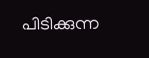പിടിക്കുന്ന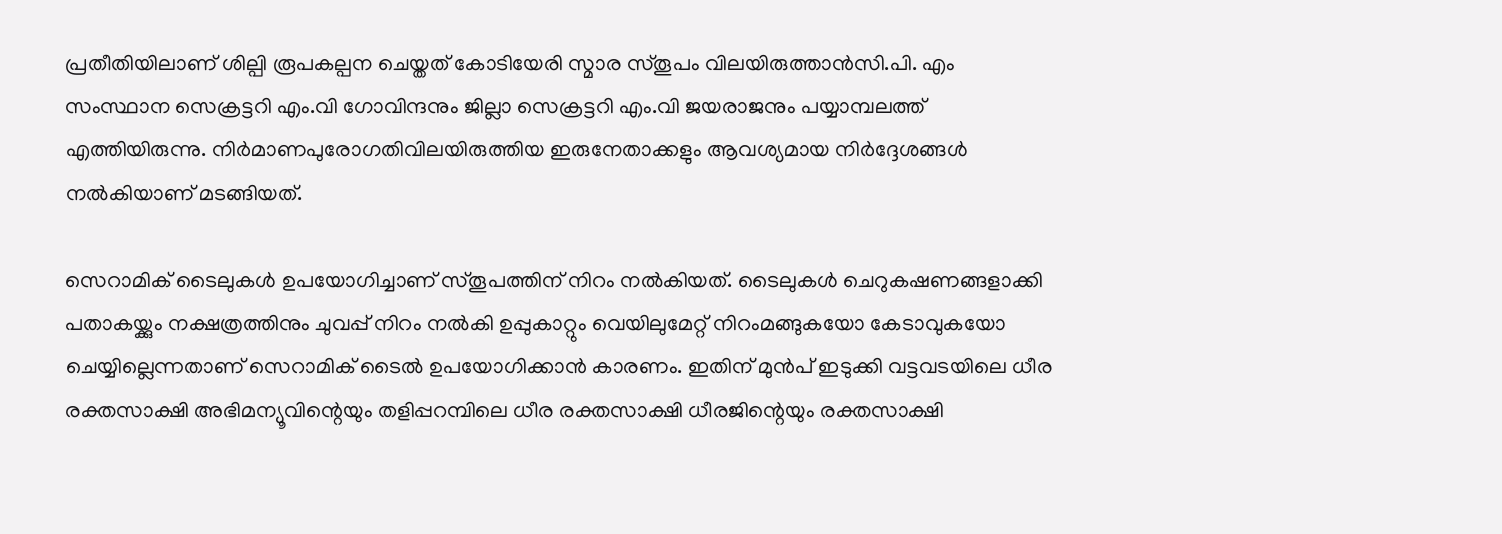പ്രതീതിയിലാണ് ശില്പി രൂപകല്പന ചെയ്തത് കോടിയേരി സ്മാര സ്തൂപം വിലയിരുത്താന്‍സി.പി. എം സംസ്ഥാന സെക്രട്ടറി എം.വി ഗോവിന്ദനും ജില്ലാ സെക്രട്ടറി എം.വി ജയരാജനും പയ്യാമ്പലത്ത് എത്തിയിരുന്നു. നിര്‍മാണപുരോഗതിവിലയിരുത്തിയ ഇരുനേതാക്കളും ആവശ്യമായ നിര്‍ദ്ദേശങ്ങള്‍ നല്‍കിയാണ് മടങ്ങിയത്.

സെറാമിക് ടൈലുകള്‍ ഉപയോഗിച്ചാണ് സ്തൂപത്തിന് നിറം നല്‍കിയത്. ടൈലുകള്‍ ചെറുകഷണങ്ങളാക്കി പതാകയ്ക്കും നക്ഷത്രത്തിനും ചുവപ്പ് നിറം നല്‍കി ഉപ്പുകാറ്റും വെയിലുമേറ്റ് നിറംമങ്ങുകയോ കേടാവുകയോ ചെയ്യില്ലെന്നതാണ് സെറാമിക് ടൈല്‍ ഉപയോഗിക്കാന്‍ കാരണം. ഇതിന് മുന്‍പ് ഇടുക്കി വട്ടവടയിലെ ധീര രക്തസാക്ഷി അഭിമന്യൂവിന്റെയും തളിപ്പറമ്പിലെ ധീര രക്തസാക്ഷി ധീരജിന്റെയും രക്തസാക്ഷി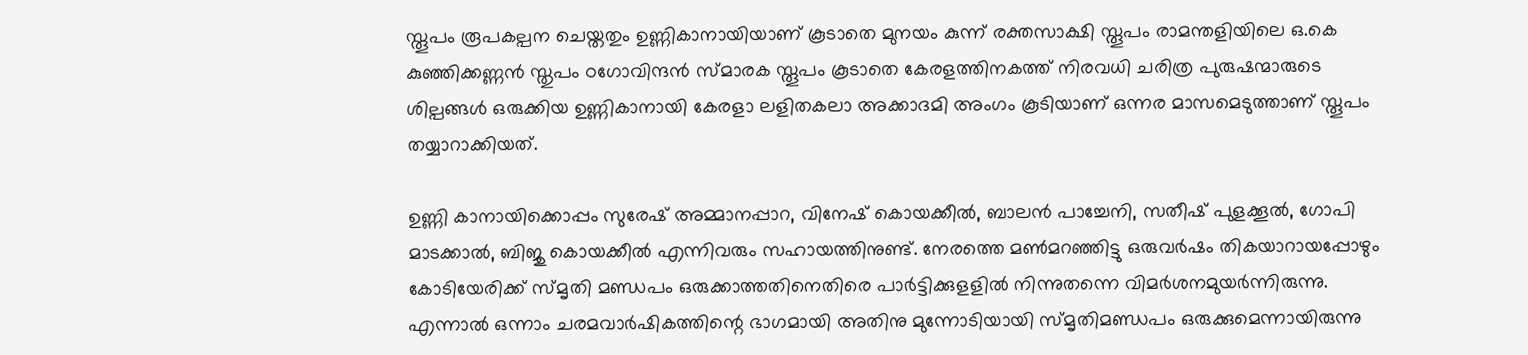സ്തൂപം രൂപകല്പന ചെയ്തതും ഉണ്ണികാനായിയാണ് കൂടാതെ മുനയം കുന്ന് രക്തസാക്ഷി സ്തൂപം രാമന്തളിയിലെ ഒ.കെ കുഞ്ഞിക്കണ്ണന്‍ സ്തുപം ഠഗോവിന്ദന്‍ സ്മാരക സ്തൂപം കൂടാതെ കേരളത്തിനകത്ത് നിരവധി ചരിത്ര പുരുഷന്മാരുടെ ശില്പങ്ങള്‍ ഒരുക്കിയ ഉണ്ണികാനായി കേരളാ ലളിതകലാ അക്കാദമി അംഗം കൂടിയാണ് ഒന്നര മാസമെടുത്താണ് സ്തൂപം തയ്യാറാക്കിയത്.

ഉണ്ണി കാനായിക്കൊപ്പം സുരേഷ് അമ്മാനപ്പാറ, വിനേഷ് കൊയക്കീല്‍, ബാലന്‍ പാച്ചേനി, സതീഷ് പുളക്കൂല്‍, ഗോപി മാടക്കാല്‍, ബിജു കൊയക്കീല്‍ എന്നിവരും സഹായത്തിനുണ്ട്. നേരത്തെ മണ്‍മറഞ്ഞിട്ടു ഒരുവര്‍ഷം തികയാറായപ്പോഴും കോടിയേരിക്ക് സ്മൃതി മണ്ഡപം ഒരുക്കാത്തതിനെതിരെ പാര്‍ട്ടിക്കുളളില്‍ നിന്നുതന്നെ വിമര്‍ശനമുയര്‍ന്നിരുന്നു. എന്നാല്‍ ഒന്നാം ചരമവാര്‍ഷികത്തിന്റെ ഭാഗമായി അതിനു മുന്നോടിയായി സ്മൃതിമണ്ഡപം ഒരുക്കുമെന്നായിരുന്നു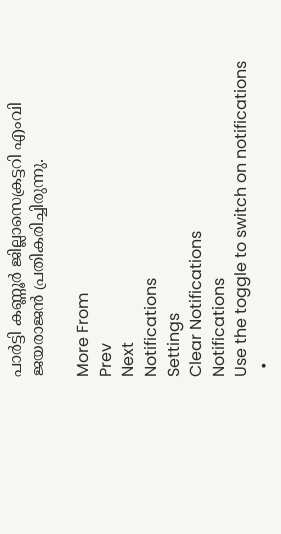പാര്‍ട്ടി കണ്ണൂര്‍ ജില്ലാസെക്രട്ടറി എംവി ജയരാജന്‍ പ്രതികരിച്ചിരുന്നു.

More From
Prev
Next
Notifications
Settings
Clear Notifications
Notifications
Use the toggle to switch on notifications
  •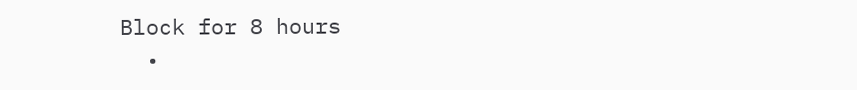Block for 8 hours
  •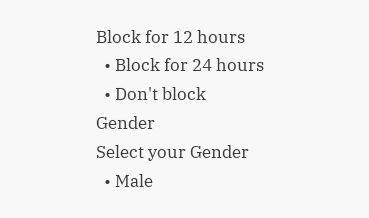Block for 12 hours
  • Block for 24 hours
  • Don't block
Gender
Select your Gender
  • Male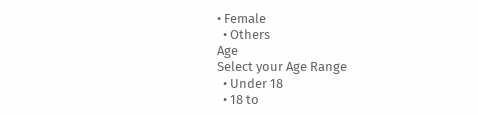• Female
  • Others
Age
Select your Age Range
  • Under 18
  • 18 to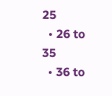25
  • 26 to 35
  • 36 to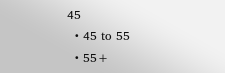45
  • 45 to 55
  • 55+